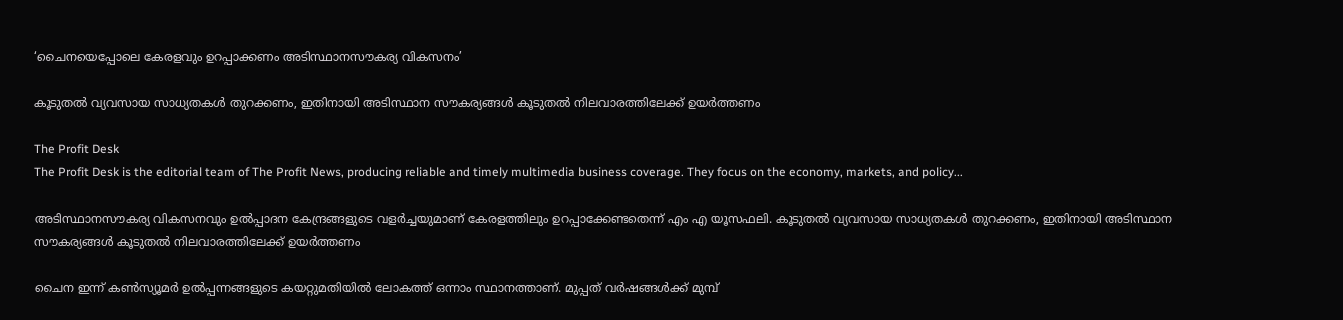‘ചൈനയെപ്പോലെ കേരളവും ഉറപ്പാക്കണം അടിസ്ഥാനസൗകര്യ വികസനം’

കൂടുതല്‍ വ്യവസായ സാധ്യതകള്‍ തുറക്കണം, ഇതിനായി അടിസ്ഥാന സൗകര്യങ്ങള്‍ കൂടുതല്‍ നിലവാരത്തിലേക്ക് ഉയര്‍ത്തണം

The Profit Desk
The Profit Desk is the editorial team of The Profit News, producing reliable and timely multimedia business coverage. They focus on the economy, markets, and policy...

അടിസ്ഥാനസൗകര്യ വികസനവും ഉല്‍പ്പാദന കേന്ദ്രങ്ങളുടെ വളര്‍ച്ചയുമാണ് കേരളത്തിലും ഉറപ്പാക്കേണ്ടതെന്ന് എം എ യൂസഫലി. കൂടുതല്‍ വ്യവസായ സാധ്യതകള്‍ തുറക്കണം, ഇതിനായി അടിസ്ഥാന സൗകര്യങ്ങള്‍ കൂടുതല്‍ നിലവാരത്തിലേക്ക് ഉയര്‍ത്തണം

ചൈന ഇന്ന് കണ്‍സ്യൂമര്‍ ഉല്‍പ്പന്നങ്ങളുടെ കയറ്റുമതിയില്‍ ലോകത്ത് ഒന്നാം സ്ഥാനത്താണ്. മുപ്പത് വര്‍ഷങ്ങള്‍ക്ക് മുമ്പ്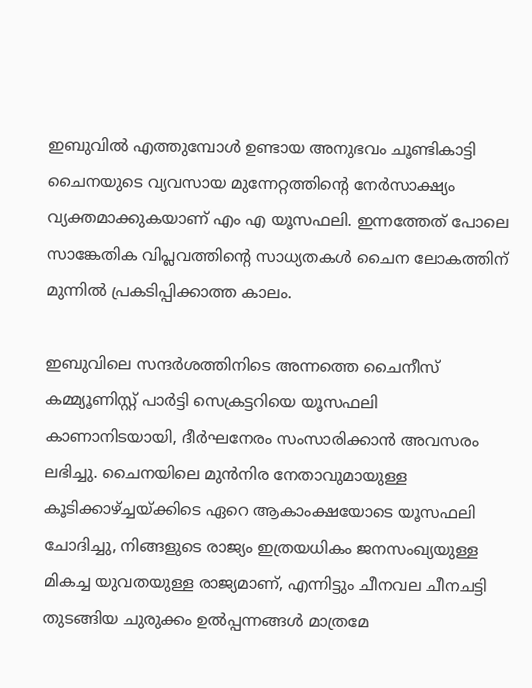ഇബുവില്‍ എത്തുമ്പോള്‍ ഉണ്ടായ അനുഭവം ചൂണ്ടികാട്ടി ചൈനയുടെ വ്യവസായ മുന്നേറ്റത്തിന്റെ നേര്‍സാക്ഷ്യം വ്യക്തമാക്കുകയാണ് എം എ യൂസഫലി. ഇന്നത്തേത് പോലെ സാങ്കേതിക വിപ്ലവത്തിന്റെ സാധ്യതകള്‍ ചൈന ലോകത്തിന് മുന്നില്‍ പ്രകടിപ്പിക്കാത്ത കാലം.

ഇബുവിലെ സന്ദര്‍ശത്തിനിടെ അന്നത്തെ ചൈനീസ് കമ്മ്യൂണിസ്റ്റ് പാര്‍ട്ടി സെക്രട്ടറിയെ യൂസഫലി കാണാനിടയായി, ദീര്‍ഘനേരം സംസാരിക്കാന്‍ അവസരം ലഭിച്ചു. ചൈനയിലെ മുന്‍നിര നേതാവുമായുള്ള കൂടിക്കാഴ്ച്ചയ്ക്കിടെ ഏറെ ആകാംക്ഷയോടെ യൂസഫലി ചോദിച്ചു, നിങ്ങളുടെ രാജ്യം ഇത്രയധികം ജനസംഖ്യയുള്ള മികച്ച യുവതയുള്ള രാജ്യമാണ്, എന്നിട്ടും ചീനവല ചീനചട്ടി തുടങ്ങിയ ചുരുക്കം ഉല്‍പ്പന്നങ്ങള്‍ മാത്രമേ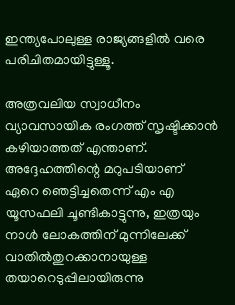ഇന്ത്യപോലുള്ള രാജ്യങ്ങളില്‍ വരെ പരിചിതമായിട്ടുള്ളൂ.

അത്രവലിയ സ്വാധീനം വ്യാവസായിക രംഗത്ത് സൃഷ്ടിക്കാന്‍ കഴിയാത്തത് എന്താണ്. അദ്ദേഹത്തിന്റെ മറുപടിയാണ് ഏറെ ഞെട്ടിച്ചതെന്ന് എം എ യൂസഫലി ചൂണ്ടികാട്ടുന്നു, ഇത്രയും നാള്‍ ലോകത്തിന് മുന്നിലേക്ക് വാതില്‍തുറക്കാനായുള്ള തയാറെടുപ്പിലായിരുന്നു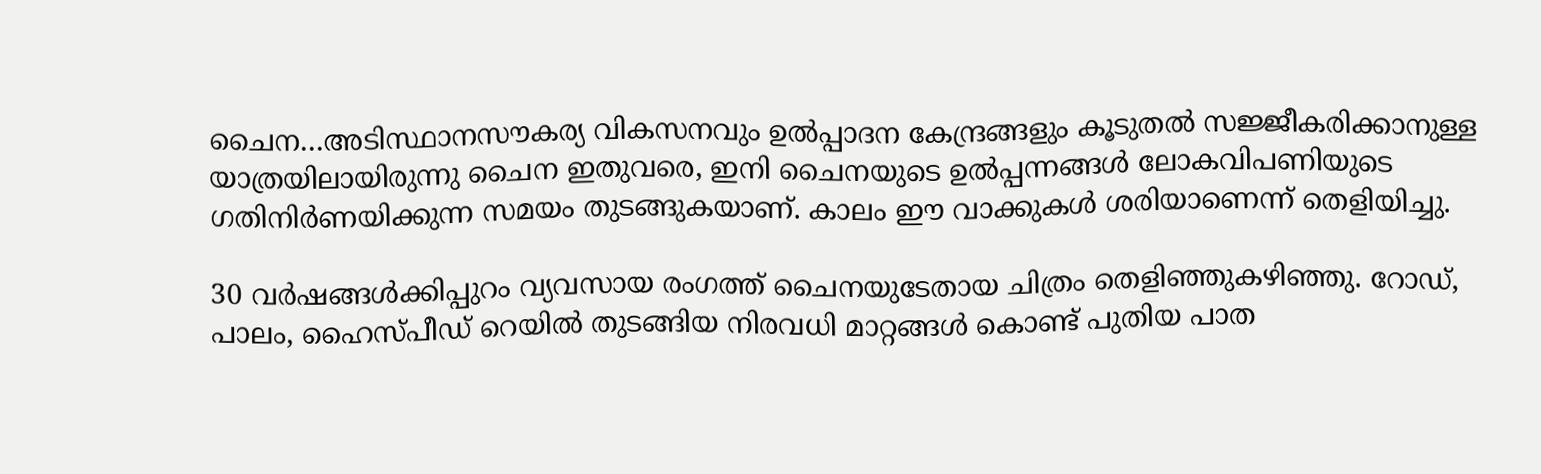ചൈന…അടിസ്ഥാനസൗകര്യ വികസനവും ഉല്‍പ്പാദന കേന്ദ്രങ്ങളും കൂടുതല്‍ സജ്ജീകരിക്കാനുള്ള യാത്രയിലായിരുന്നു ചൈന ഇതുവരെ, ഇനി ചൈനയുടെ ഉല്‍പ്പന്നങ്ങള്‍ ലോകവിപണിയുടെ ഗതിനിര്‍ണയിക്കുന്ന സമയം തുടങ്ങുകയാണ്. കാലം ഈ വാക്കുകള്‍ ശരിയാണെന്ന് തെളിയിച്ചു.

30 വര്‍ഷങ്ങള്‍ക്കിപ്പുറം വ്യവസായ രംഗത്ത് ചൈനയുടേതായ ചിത്രം തെളിഞ്ഞുകഴിഞ്ഞു. റോഡ്, പാലം, ഹൈസ്പീഡ് റെയില്‍ തുടങ്ങിയ നിരവധി മാറ്റങ്ങള്‍ കൊണ്ട് പുതിയ പാത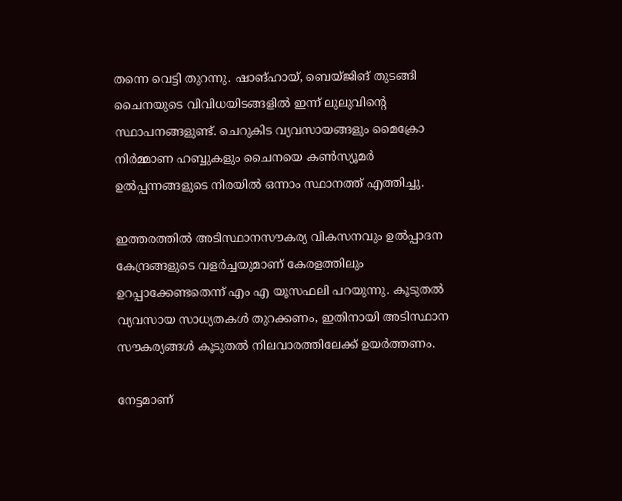തന്നെ വെട്ടി തുറന്നു. ഷാങ്ഹായ്, ബെയ്ജിങ് തുടങ്ങി ചൈനയുടെ വിവിധയിടങ്ങളില്‍ ഇന്ന് ലുലുവിന്റെ സ്ഥാപനങ്ങളുണ്ട്. ചെറുകിട വ്യവസായങ്ങളും മൈക്രോ നിര്‍മ്മാണ ഹബ്ബുകളും ചൈനയെ കണ്‍സ്യൂമര്‍ ഉല്‍പ്പന്നങ്ങളുടെ നിരയില്‍ ഒന്നാം സ്ഥാനത്ത് എത്തിച്ചു.

ഇത്തരത്തില്‍ അടിസ്ഥാനസൗകര്യ വികസനവും ഉല്‍പ്പാദന കേന്ദ്രങ്ങളുടെ വളര്‍ച്ചയുമാണ് കേരളത്തിലും ഉറപ്പാക്കേണ്ടതെന്ന് എം എ യൂസഫലി പറയുന്നു. കൂടുതല്‍ വ്യവസായ സാധ്യതകള്‍ തുറക്കണം, ഇതിനായി അടിസ്ഥാന സൗകര്യങ്ങള്‍ കൂടുതല്‍ നിലവാരത്തിലേക്ക് ഉയര്‍ത്തണം.

നേട്ടമാണ്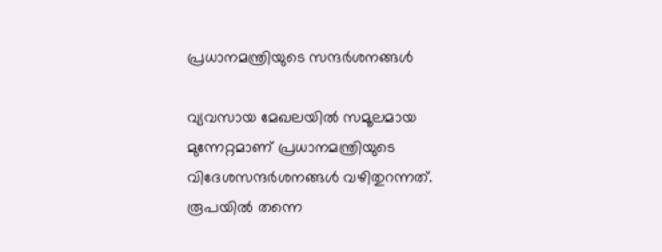പ്രധാനമന്ത്രിയുടെ സന്ദര്‍ശനങ്ങള്‍

വ്യവസായ മേഖലയില്‍ സമൂലമായ മുന്നേറ്റമാണ് പ്രധാനമന്ത്രിയുടെ വിദേശസന്ദര്‍ശനങ്ങള്‍ വഴിതുറന്നത്. രൂപയില്‍ തന്നെ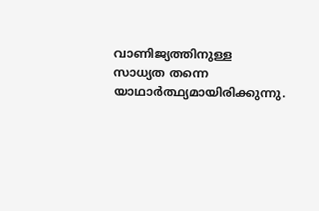വാണിജ്യത്തിനുള്ള സാധ്യത തന്നെ യാഥാര്‍ത്ഥ്യമായിരിക്കുന്നു.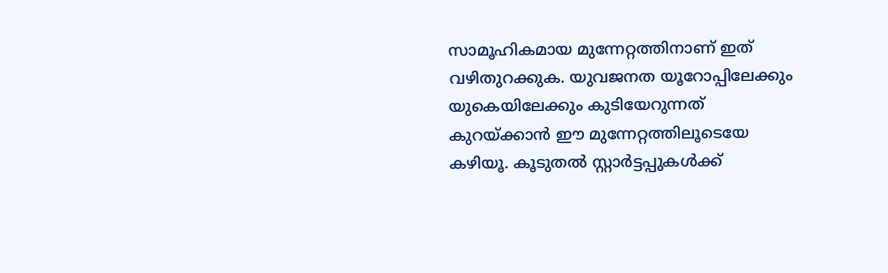സാമൂഹികമായ മുന്നേറ്റത്തിനാണ് ഇത് വഴിതുറക്കുക. യുവജനത യൂറോപ്പിലേക്കും യുകെയിലേക്കും കുടിയേറുന്നത് കുറയ്ക്കാന്‍ ഈ മുന്നേറ്റത്തിലൂടെയേ കഴിയൂ. കൂടുതല്‍ സ്റ്റാര്‍ട്ടപ്പുകള്‍ക്ക്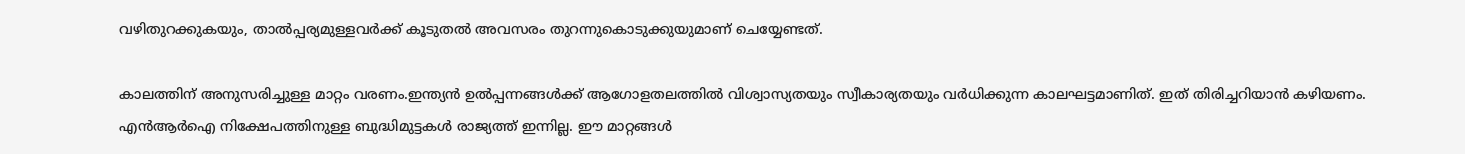വഴിതുറക്കുകയും, താല്‍പ്പര്യമുള്ളവര്‍ക്ക് കൂടുതല്‍ അവസരം തുറന്നുകൊടുക്കുയുമാണ് ചെയ്യേണ്ടത്.

കാലത്തിന് അനുസരിച്ചുള്ള മാറ്റം വരണം.ഇന്ത്യന്‍ ഉല്‍പ്പന്നങ്ങള്‍ക്ക് ആഗോളതലത്തില്‍ വിശ്വാസ്യതയും സ്വീകാര്യതയും വര്‍ധിക്കുന്ന കാലഘട്ടമാണിത്. ഇത് തിരിച്ചറിയാന്‍ കഴിയണം. എന്‍ആര്‍ഐ നിക്ഷേപത്തിനുള്ള ബുദ്ധിമുട്ടകള്‍ രാജ്യത്ത് ഇന്നില്ല. ഈ മാറ്റങ്ങള്‍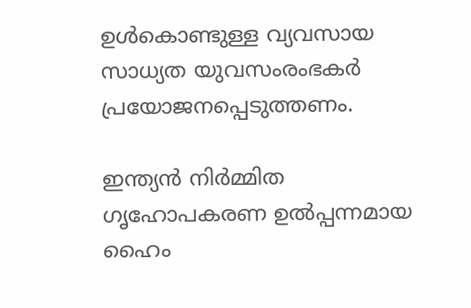ഉള്‍കൊണ്ടുള്ള വ്യവസായ സാധ്യത യുവസംരംഭകര്‍ പ്രയോജനപ്പെടുത്തണം.

ഇന്ത്യന്‍ നിര്‍മ്മിത ഗൃഹോപകരണ ഉല്‍പ്പന്നമായ ഹൈം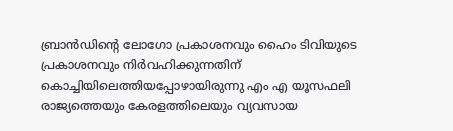ബ്രാന്‍ഡിന്റെ ലോഗോ പ്രകാശനവും ഹൈം ടിവിയുടെ പ്രകാശനവും നിര്‍വഹിക്കുന്നതിന് കൊച്ചിയിലെത്തിയപ്പോഴായിരുന്നു എം എ യൂസഫലി രാജ്യത്തെയും കേരളത്തിലെയും വ്യവസായ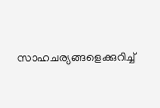സാഹചര്യങ്ങളെക്കുറിച്ച്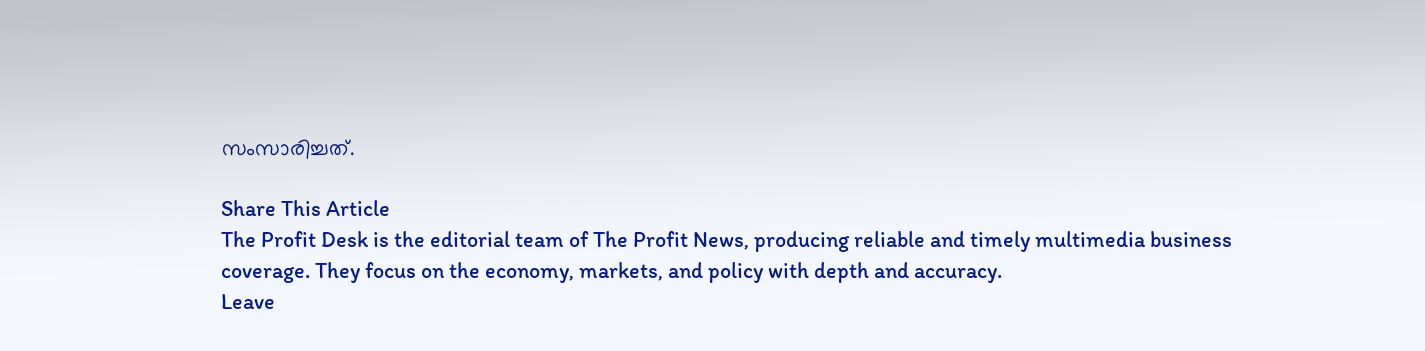സംസാരിച്ചത്.

Share This Article
The Profit Desk is the editorial team of The Profit News, producing reliable and timely multimedia business coverage. They focus on the economy, markets, and policy with depth and accuracy.
Leave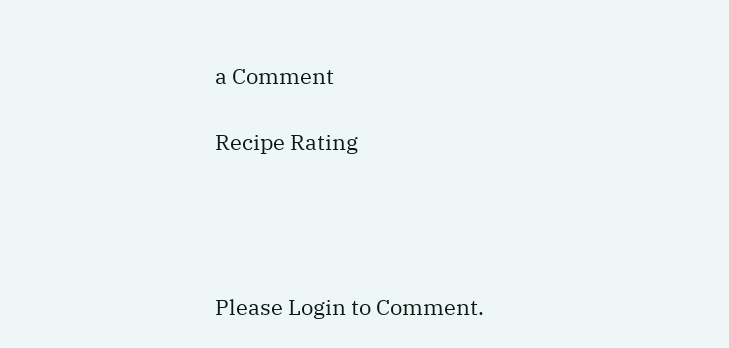a Comment

Recipe Rating




Please Login to Comment.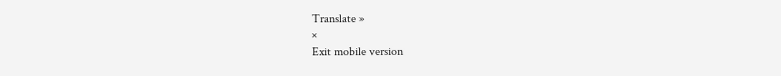Translate »
×
Exit mobile version